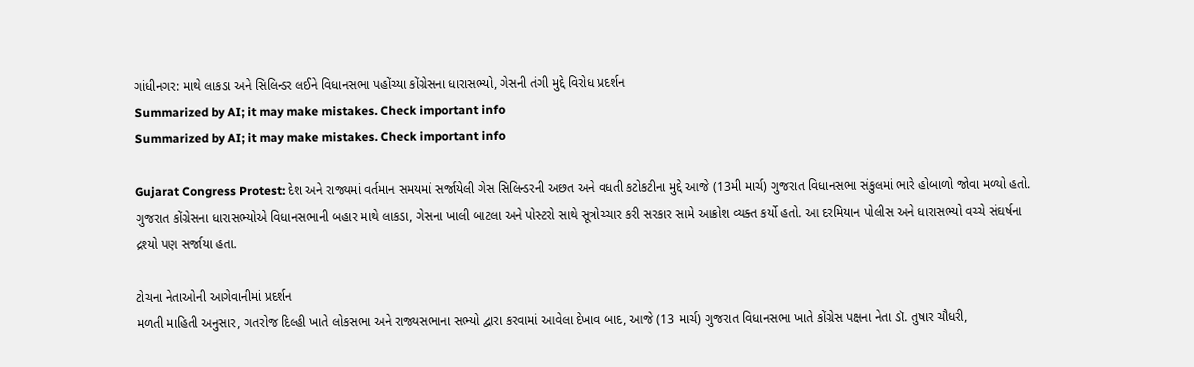ગાંધીનગર: માથે લાકડા અને સિલિન્ડર લઈને વિધાનસભા પહોંચ્યા કોંગ્રેસના ધારાસભ્યો, ગેસની તંગી મુદ્દે વિરોધ પ્રદર્શન
Summarized by AI; it may make mistakes. Check important info
Summarized by AI; it may make mistakes. Check important info

Gujarat Congress Protest: દેશ અને રાજ્યમાં વર્તમાન સમયમાં સર્જાયેલી ગેસ સિલિન્ડરની અછત અને વધતી કટોકટીના મુદ્દે આજે (13મી માર્ચ) ગુજરાત વિધાનસભા સંકુલમાં ભારે હોબાળો જોવા મળ્યો હતો. ગુજરાત કોંગ્રેસના ધારાસભ્યોએ વિધાનસભાની બહાર માથે લાકડા, ગેસના ખાલી બાટલા અને પોસ્ટરો સાથે સૂત્રોચ્ચાર કરી સરકાર સામે આક્રોશ વ્યક્ત કર્યો હતો. આ દરમિયાન પોલીસ અને ધારાસભ્યો વચ્ચે સંઘર્ષના દ્રશ્યો પણ સર્જાયા હતા.

ટોચના નેતાઓની આગેવાનીમાં પ્રદર્શન
મળતી માહિતી અનુસાર, ગતરોજ દિલ્હી ખાતે લોકસભા અને રાજ્યસભાના સભ્યો દ્વારા કરવામાં આવેલા દેખાવ બાદ, આજે (13 માર્ચ) ગુજરાત વિધાનસભા ખાતે કોંગ્રેસ પક્ષના નેતા ડૉ. તુષાર ચૌધરી,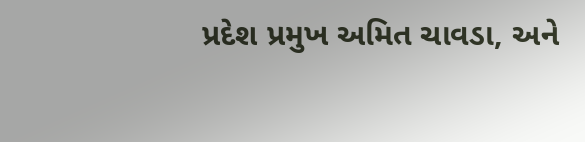પ્રદેશ પ્રમુખ અમિત ચાવડા, અને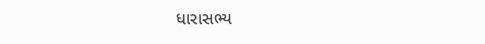ધારાસભ્ય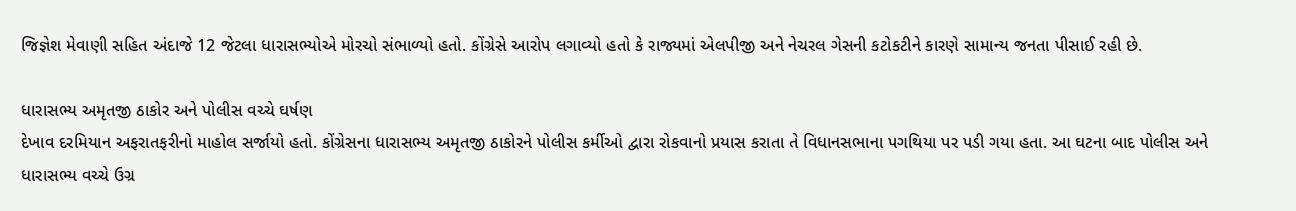જિજ્ઞેશ મેવાણી સહિત અંદાજે 12 જેટલા ધારાસભ્યોએ મોરચો સંભાળ્યો હતો. કોંગ્રેસે આરોપ લગાવ્યો હતો કે રાજ્યમાં એલપીજી અને નેચરલ ગેસની કટોકટીને કારણે સામાન્ય જનતા પીસાઈ રહી છે.

ધારાસભ્ય અમૃતજી ઠાકોર અને પોલીસ વચ્ચે ઘર્ષણ
દેખાવ દરમિયાન અફરાતફરીનો માહોલ સર્જાયો હતો. કોંગ્રેસના ધારાસભ્ય અમૃતજી ઠાકોરને પોલીસ કર્મીઓ દ્વારા રોકવાનો પ્રયાસ કરાતા તે વિધાનસભાના પગથિયા પર પડી ગયા હતા. આ ઘટના બાદ પોલીસ અને ધારાસભ્ય વચ્ચે ઉગ્ર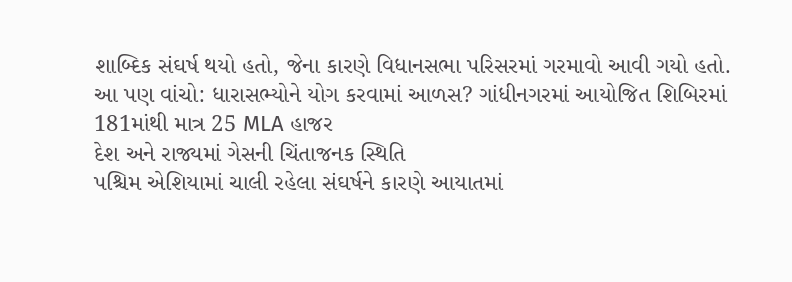શાબ્દિક સંઘર્ષ થયો હતો, જેના કારણે વિધાનસભા પરિસરમાં ગરમાવો આવી ગયો હતો.
આ પણ વાંચો: ધારાસભ્યોને યોગ કરવામાં આળસ? ગાંધીનગરમાં આયોજિત શિબિરમાં 181માંથી માત્ર 25 MLA હાજર
દેશ અને રાજ્યમાં ગેસની ચિંતાજનક સ્થિતિ
પશ્ચિમ એશિયામાં ચાલી રહેલા સંઘર્ષને કારણે આયાતમાં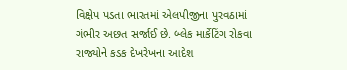વિક્ષેપ પડતા ભારતમાં એલપીજીના પુરવઠામાં ગંભીર અછત સર્જાઈ છે. બ્લેક માર્કેટિંગ રોકવા રાજ્યોને કડક દેખરેખના આદેશ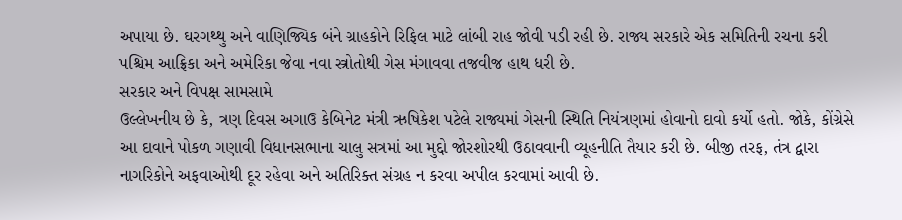અપાયા છે. ઘરગથ્થુ અને વાણિજ્યિક બંને ગ્રાહકોને રિફિલ માટે લાંબી રાહ જોવી પડી રહી છે. રાજ્ય સરકારે એક સમિતિની રચના કરી પશ્ચિમ આફ્રિકા અને અમેરિકા જેવા નવા સ્ત્રોતોથી ગેસ મંગાવવા તજવીજ હાથ ધરી છે.
સરકાર અને વિપક્ષ સામસામે
ઉલ્લેખનીય છે કે, ત્રણ દિવસ અગાઉ કેબિનેટ મંત્રી ઋષિકેશ પટેલે રાજ્યમાં ગેસની સ્થિતિ નિયંત્રણમાં હોવાનો દાવો કર્યો હતો. જોકે, કોંગ્રેસે આ દાવાને પોકળ ગણાવી વિધાનસભાના ચાલુ સત્રમાં આ મુદ્દો જોરશોરથી ઉઠાવવાની વ્યૂહનીતિ તૈયાર કરી છે. બીજી તરફ, તંત્ર દ્વારા નાગરિકોને અફવાઓથી દૂર રહેવા અને અતિરિક્ત સંગ્રહ ન કરવા અપીલ કરવામાં આવી છે.